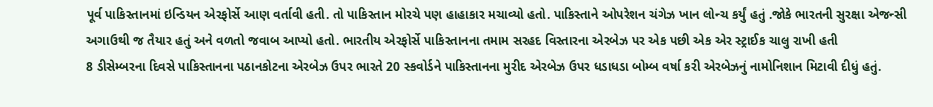પૂર્વ પાકિસ્તાનમાં ઇન્ડિયન એરફોર્સે આણ વર્તાવી હતી. તો પાકિસ્તાન મોરચે પણ હાહાકાર મચાવ્યો હતો. પાકિસ્તાને ઓપરેશન ચંગેઝ ખાન લોન્ચ કર્યું હતું .જોકે ભારતની સુરક્ષા એજન્સી અગાઉથી જ તૈયાર હતું અને વળતો જવાબ આપ્યો હતો. ભારતીય એરફોર્સે પાકિસ્તાનના તમામ સરહદ વિસ્તારના એરબેઝ પર એક પછી એક એર સ્ટ્રાઈક ચાલુ રાખી હતી
8 ડીસેમ્બરના દિવસે પાકિસ્તાનના પઠાનકોટના એરબેઝ ઉપર ભારતે 20 સ્કવોર્ડને પાકિસ્તાનના મુરીદ એરબેઝ ઉપર ધડાધડા બોમ્બ વર્ષા કરી એરબેઝનું નામોનિશાન મિટાવી દીધું હતું.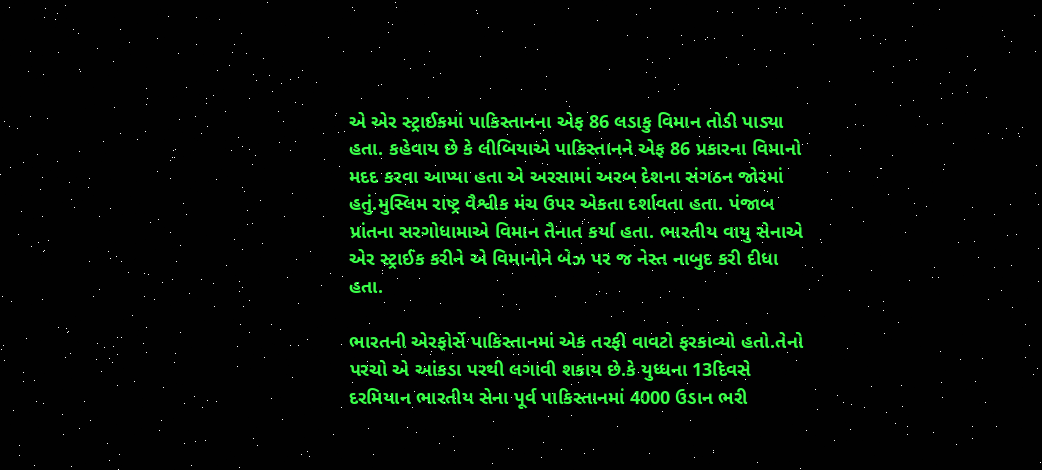એ એર સ્ટ્રાઈકમાં પાકિસ્તાનના એફ 86 લડાકુ વિમાન તોડી પાડ્યા હતા. કહેવાય છે કે લીબિયાએ પાકિસ્તાનને એફ 86 પ્રકારના વિમાનો મદદ કરવા આપ્યા હતા એ અરસામાં અરબ દેશના સંગઠન જોરમાં હતું.મુસ્લિમ રાષ્ટ્ર વૈશ્વીક મંચ ઉપર એકતા દર્શાવતા હતા. પંજાબ પ્રાંતના સરગોધામાએ વિમાન તૈનાત કર્યા હતા. ભારતીય વાયુ સેનાએ એર સ્ટ્રાઈક કરીને એ વિમાનોને બેઝ પર જ નેસ્ત નાબુદ કરી દીધા હતા.

ભારતની એરફોર્સે પાકિસ્તાનમાં એક તરફી વાવટો ફરકાવ્યો હતો.તેનો પરચો એ આંકડા પરથી લગાવી શકાય છે.કે યુધ્ધના 13દિવસે દરમિયાન ભારતીય સેના પૂર્વ પાકિસ્તાનમાં 4000 ઉડાન ભરી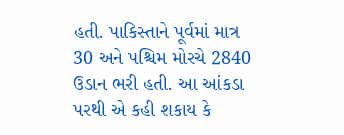હતી. પાકિસ્તાને પૂર્વમાં માત્ર 30 અને પશ્ચિમ મોરચે 2840 ઉડાન ભરી હતી. આ આંકડા પરથી એ કહી શકાય કે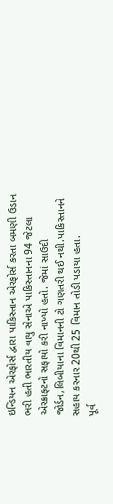ઇન્ડિયન એરફોર્સ દ્વારા પાકિસ્તાન એરફોર્સ કરતા બમણી ઉડાન ભરી હતી ભારતીય વાયુ સેનાએ પાકિસ્તાનના 94 જેટલા એરક્રાફ્ટનો સફાયો કરી નાખ્યો હતો. જેમાં સાઉદી જોર્ડન,લિબીયાના વિમાનની ટો ગણતરી થઈ નથી.પાકિસ્તાનને સહાય કરનાર 20થી 25 વિમાન તોડી પડાયા હતા.
પૂર્વ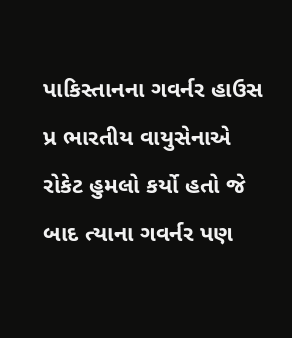પાકિસ્તાનના ગવર્નર હાઉસ પ્ર ભારતીય વાયુસેનાએ રોકેટ હુમલો કર્યો હતો જે બાદ ત્યાના ગવર્નર પણ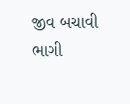જીવ બચાવી ભાગી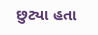છુટ્યા હતા